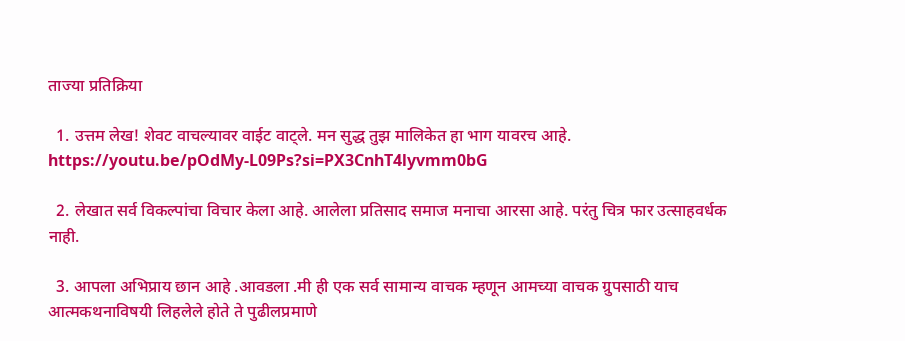ताज्या प्रतिक्रिया

  1. उत्तम लेख! शेवट वाचल्यावर वाईट वाट्ले. मन सुद्ध तुझ मालिकेत हा भाग यावरच आहे. https://youtu.be/pOdMy-L09Ps?si=PX3CnhT4lyvmm0bG

  2. लेखात सर्व विकल्पांचा विचार केला आहे. आलेला प्रतिसाद समाज मनाचा आरसा आहे. परंतु चित्र फार उत्साहवर्धक नाही.

  3. आपला अभिप्राय छान आहे .आवडला .मी ही एक सर्व सामान्य वाचक म्हणून आमच्या वाचक ग्रुपसाठी याच आत्मकथनाविषयी लिहलेले होते ते पुढीलप्रमाणे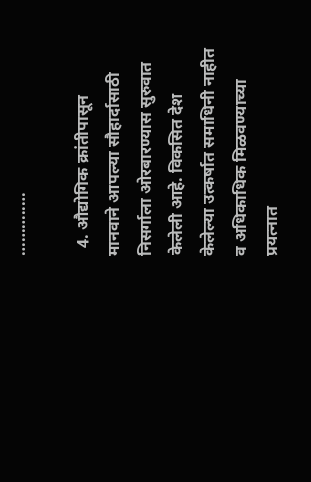………..…

  4. औद्योगिक क्रांतीपासून मानवाने आपल्या सौहार्दासाठी निसर्गाला ओरबारण्यास सुरुवात केलेली आहे. विकसित देश केलेल्या उत्कर्षात समाधिनी नाहीत व अधिकाधिक मिळवण्याच्या प्रयत्नात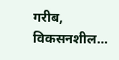गरीब, विकसनशील…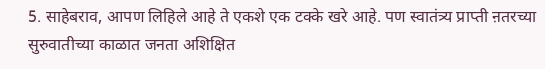5. साहेबराव, आपण लिहिले आहे ते एकशे एक टक्के खरे आहे. पण स्वातंत्र्य प्राप्ती ऩतरच्या सुरुवातीच्या काळात जनता अशिक्षित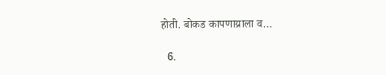होती. बोकड कापणाय्राला व…

  6.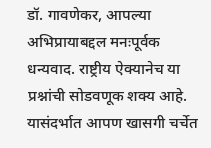डॉ. गावणेकर, आपल्या अभिप्रायाबद्दल मनःपूर्वक धन्यवाद. राष्ट्रीय ऐक्यानेच या प्रश्नांची सोडवणूक शक्य आहे. यासंदर्भात आपण खासगी चर्चेत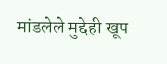मांडलेले मुद्देही खूप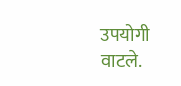उपयोगी वाटले.